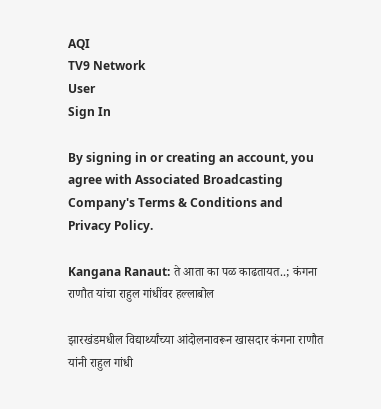AQI
TV9 Network
User
Sign In

By signing in or creating an account, you agree with Associated Broadcasting Company's Terms & Conditions and Privacy Policy.

Kangana Ranaut: ते आता का पळ काढतायत..; कंगना राणौत यांचा राहुल गांधींवर हल्लाबोल

झारखंडमधील विद्यार्थ्यांच्या आंदोलनावरून खासदार कंगना राणौत यांनी राहुल गांधी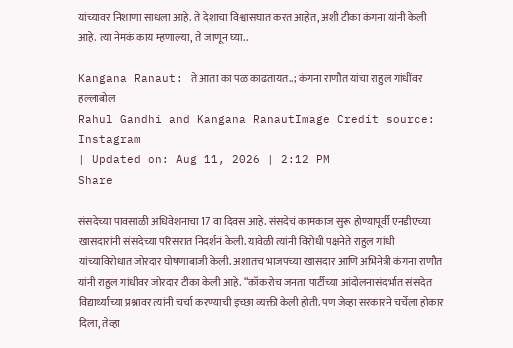यांच्यावर निशाणा साधला आहे. ते देशाचा विश्वासघात करत आहेत, अशी टीका कंगना यांनी केली आहे. त्या नेमकं काय म्हणाल्या, ते जाणून घ्या..

Kangana Ranaut: ते आता का पळ काढतायत..; कंगना राणौत यांचा राहुल गांधींवर हल्लाबोल
Rahul Gandhi and Kangana RanautImage Credit source: Instagram
| Updated on: Aug 11, 2026 | 2:12 PM
Share

संसदेच्या पावसाळी अधिवेशनाचा 17 वा दिवस आहे. संसदेचं कामकाज सुरू होण्यापूर्वी एनडीएच्या खासदारांनी संसदेच्या परिसरात निदर्शनं केली. यावेळी त्यांनी विरोधी पक्षनेते राहुल गांधी यांच्याविरोधात जोरदार घोषणाबाजी केली. अशातच भाजपच्या खासदार आणि अभिनेत्री कंगना राणौत यांनी राहुल गांधीवर जोरदार टीका केली आहे. “कॉकरोच जनता पार्टीच्या आंदोलनासंदर्भात संसदेत विद्यार्थ्यांच्या प्रश्नावर त्यांनी चर्चा करण्याची इच्छा व्यक्ती केली होती. पण जेव्हा सरकारने चर्चेला होकार दिला, तेव्हा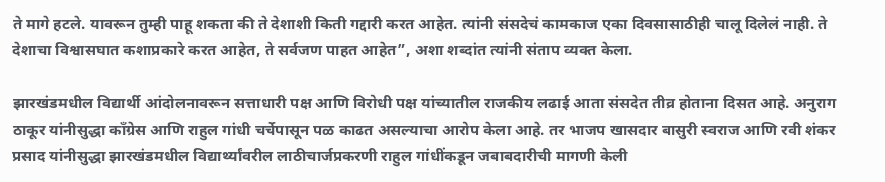ते मागे हटले. यावरून तुम्ही पाहू शकता की ते देशाशी किती गद्दारी करत आहेत. त्यांनी संसदेचं कामकाज एका दिवसासाठीही चालू दिलेलं नाही. ते देशाचा विश्वासघात कशाप्रकारे करत आहेत, ते सर्वजण पाहत आहेत”, अशा शब्दांत त्यांनी संताप व्यक्त केला.

झारखंडमधील विद्यार्थी आंदोलनावरून सत्ताधारी पक्ष आणि विरोधी पक्ष यांच्यातील राजकीय लढाई आता संसदेत तीव्र होताना दिसत आहे. अनुराग ठाकूर यांनीसुद्धा काँग्रेस आणि राहुल गांधी चर्चेपासून पळ काढत असल्याचा आरोप केला आहे. तर भाजप खासदार बासुरी स्वराज आणि रवी शंकर प्रसाद यांनीसुद्धा झारखंडमधील विद्यार्थ्यांवरील लाठीचार्जप्रकरणी राहुल गांधींकडून जबाबदारीची मागणी केली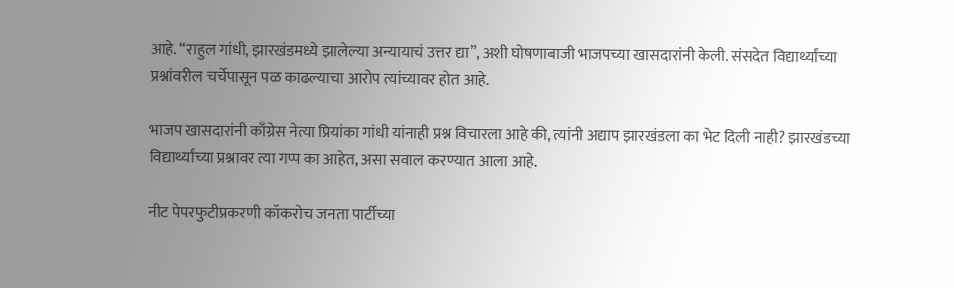आहे. “राहुल गांधी, झारखंडमध्ये झालेल्या अन्यायाचं उत्तर द्या”, अशी घोषणाबाजी भाजपच्या खासदारांनी केली. संसदेत विद्यार्थ्यांच्या प्रश्नांवरील चर्चेपासून पळ काढल्याचा आरोप त्यांच्यावर होत आहे.

भाजप खासदारांनी काँग्रेस नेत्या प्रियांका गांधी यांनाही प्रश्न विचारला आहे की, त्यांनी अद्याप झारखंडला का भेट दिली नाही? झारखंडच्या विद्यार्थ्यांच्या प्रश्नावर त्या गप्प का आहेत, असा सवाल करण्यात आला आहे.

नीट पेपरफुटीप्रकरणी कॉकरोच जनता पार्टीच्या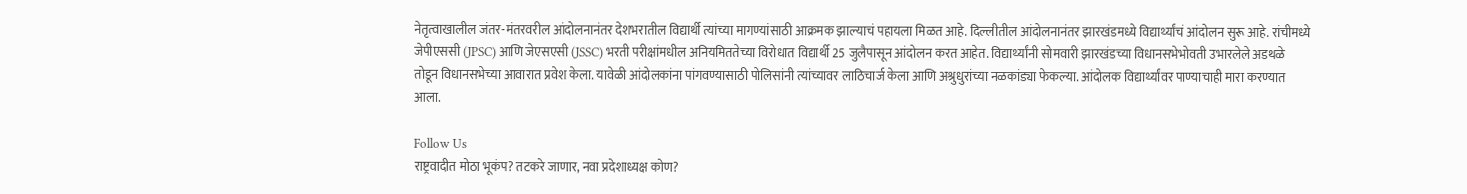नेतृत्वाखालील जंतर-मंतरवरील आंदोलनानंतर देशभरातील विद्यार्थी त्यांच्या मागण्यांसाठी आक्रमक झाल्याचं पहायला मिळत आहे. दिल्लीतील आंदोलनानंतर झारखंडमध्ये विद्यार्थ्यांचं आंदोलन सुरू आहे. रांचीमध्ये जेपीएससी (JPSC) आणि जेएसएसी (JSSC) भरती परीक्षांमधील अनियमिततेच्या विरोधात विद्यार्थी 25 जुलैपासून आंदोलन करत आहेत. विद्यार्थ्यांनी सोमवारी झारखंडच्या विधानसभेभोवती उभारलेले अडथळे तोडून विधानसभेच्या आवारात प्रवेश केला. यावेळी आंदोलकांना पांगवण्यासाठी पोलिसांनी त्यांच्यावर लाठिचार्ज केला आणि अश्रुधुरांच्या नळकांड्या फेकल्या. आंदोलक विद्यार्थ्यांवर पाण्याचाही मारा करण्यात आला.

Follow Us
राष्ट्रवादीत मोठा भूकंप? तटकरे जाणार, नवा प्रदेशाध्यक्ष कोण?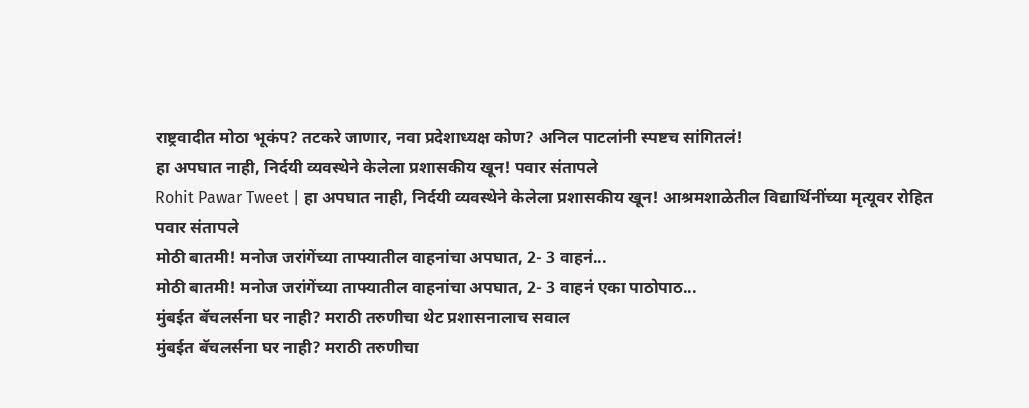राष्ट्रवादीत मोठा भूकंप? तटकरे जाणार, नवा प्रदेशाध्यक्ष कोण? अनिल पाटलांनी स्पष्टच सांगितलं!
हा अपघात नाही, निर्दयी व्यवस्थेने केलेला प्रशासकीय खून! पवार संतापले
Rohit Pawar Tweet | हा अपघात नाही, निर्दयी व्यवस्थेने केलेला प्रशासकीय खून! आश्रमशाळेतील विद्यार्थिनींच्या मृत्यूवर रोहित पवार संतापले
मोठी बातमी! मनोज जरांगेंच्या ताफ्यातील वाहनांचा अपघात, 2- 3 वाहनं...
मोठी बातमी! मनोज जरांगेंच्या ताफ्यातील वाहनांचा अपघात, 2- 3 वाहनं एका पाठोपाठ...
मुंबईत बॅचलर्सना घर नाही? मराठी तरुणीचा थेट प्रशासनालाच सवाल
मुंबईत बॅचलर्सना घर नाही? मराठी तरुणीचा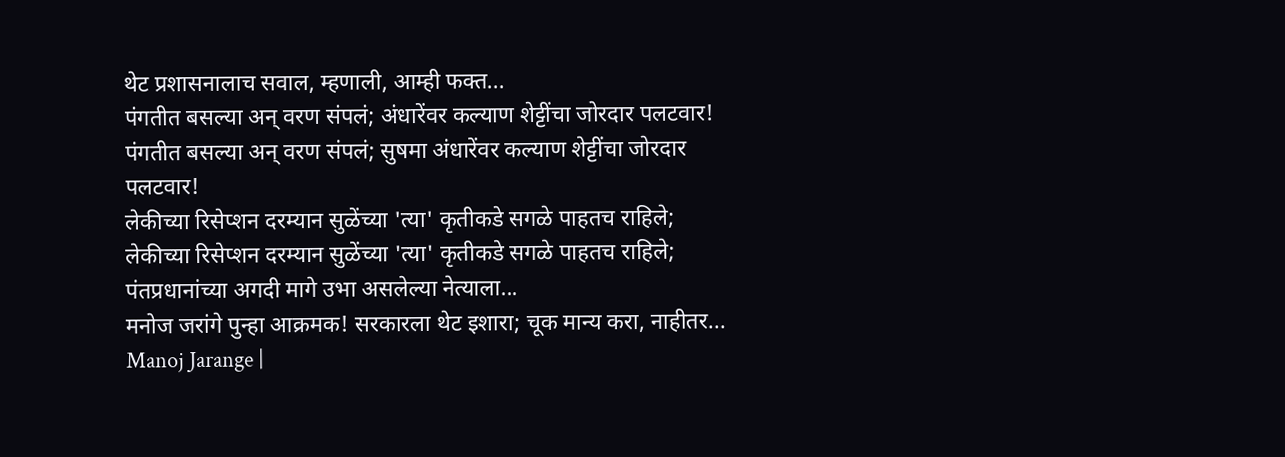थेट प्रशासनालाच सवाल, म्हणाली, आम्ही फक्त...
पंगतीत बसल्या अन् वरण संपलं; अंधारेंवर कल्याण शेट्टींचा जोरदार पलटवार!
पंगतीत बसल्या अन् वरण संपलं; सुषमा अंधारेंवर कल्याण शेट्टींचा जोरदार पलटवार!
लेकीच्या रिसेप्शन दरम्यान सुळेंच्या 'त्या' कृतीकडे सगळे पाहतच राहिले;
लेकीच्या रिसेप्शन दरम्यान सुळेंच्या 'त्या' कृतीकडे सगळे पाहतच राहिले; पंतप्रधानांच्या अगदी मागे उभा असलेल्या नेत्याला...
मनोज जरांगे पुन्हा आक्रमक! सरकारला थेट इशारा; चूक मान्य करा, नाहीतर...
Manoj Jarange |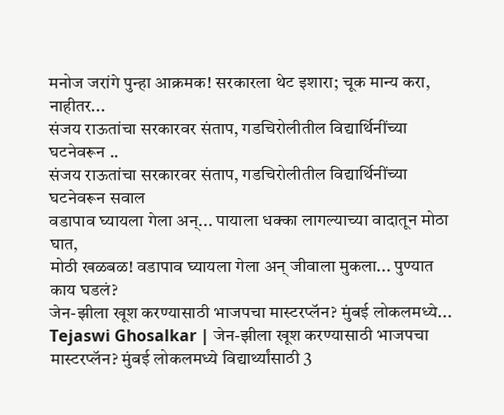मनोज जरांगे पुन्हा आक्रमक! सरकारला थेट इशारा; चूक मान्य करा, नाहीतर...
संजय राऊतांचा सरकारवर संताप, गडचिरोलीतील विद्यार्थिनींच्या घटनेवरून ..
संजय राऊतांचा सरकारवर संताप, गडचिरोलीतील विद्यार्थिनींच्या घटनेवरून सवाल
वडापाव घ्यायला गेला अन्... पायाला धक्का लागल्याच्या वादातून मोठा घात,
मोठी खळबळ! वडापाव घ्यायला गेला अन् जीवाला मुकला... पुण्यात काय घडलं?
जेन-झीला खूश करण्यासाठी भाजपचा मास्टरप्लॅन? मुंबई लोकलमध्ये...
Tejaswi Ghosalkar | जेन-झीला खूश करण्यासाठी भाजपचा मास्टरप्लॅन? मुंबई लोकलमध्ये विद्यार्थ्यांसाठी 3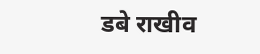डबे राखीव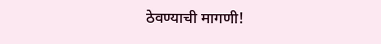ठेवण्याची मागणी!